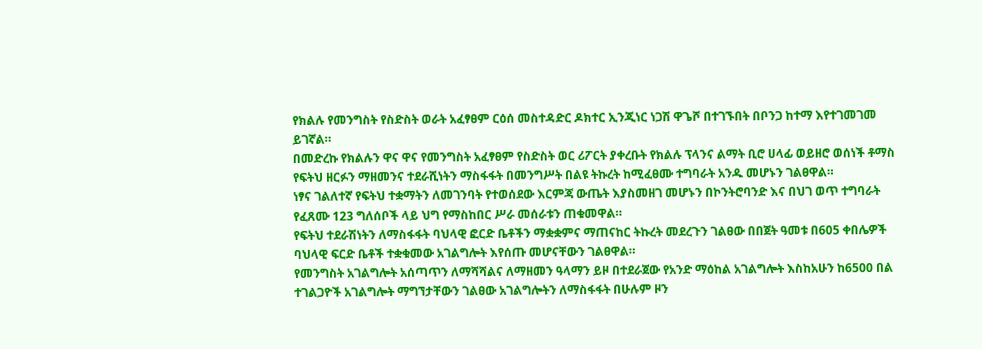የክልሉ የመንግስት የስድስት ወራት አፈፃፀም ርዕሰ መስተዳድር ዶክተር ኢንጂነር ነጋሽ ዋጌሾ በተገኙበት በቦንጋ ከተማ እየተገመገመ ይገኛል።
በመድረኩ የክልሉን ዋና ዋና የመንግስት አፈፃፀም የስድስት ወር ሪፖርት ያቀረቡት የክልሉ ፕላንና ልማት ቢሮ ሀላፊ ወይዘሮ ወሰነች ቶማስ የፍትህ ዘርፉን ማዘመንና ተደራሺነትን ማስፋፋት በመንግሥት በልዩ ትኩረት ከሚፈፀሙ ተግባራት አንዱ መሆኑን ገልፀዋል።
ነፃና ገልለተኛ የፍትህ ተቋማትን ለመገንባት የተወሰደው እርምጃ ውጤት እያስመዘገ መሆኑን በኮንትሮባንድ እና በህገ ወጥ ተግባራት የፈጸሙ 123 ግለሰቦች ላይ ህግ የማስከበር ሥራ መሰራቱን ጠቁመዋል።
የፍትህ ተደራሽነትን ለማስፋፋት ባህላዊ ፎርድ ቤቶችን ማቋቋምና ማጠናከር ትኩረት መደረጉን ገልፀው በበጀት ዓመቱ በ605 ቀበሌዎች ባህላዊ ፍርድ ቤቶች ተቋቁመው አገልግሎት እየሰጡ መሆናቸውን ገልፀዋል።
የመንግስት አገልግሎት አሰጣጥን ለማሻሻልና ለማዘመን ዓላማን ይዞ በተደራጀው የአንድ ማዕከል አገልግሎት እስከአሁን ከ6500 በል ተገልጋዮች አገልግሎት ማግኘታቸውን ገልፀው አገልግሎትን ለማስፋፋት በሁሉም ዞን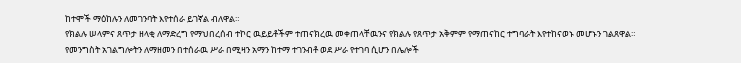ከተሞች ማዕከሉን ለመገንባት እየተሰራ ይገኛል ብለዋል።
የክልሉ ሠላምና ጸጥታ ዘላቂ ለማድረግ የማህበረሰብ ተኮር ዉይይቶችም ተጠናክረዉ መቀጠላቸዉንና የክልሉ የጸጥታ አቅምም የማጠናከር ተግባራት እየተከናወኑ መሆኑን ገልጸዋል።
የመንግስት አገልግሎትን ለማዘመን በተሰራዉ ሥራ በሚዛን አማን ከተማ ተገንብቶ ወደ ሥራ የተገባ ሲሆን በሌሎች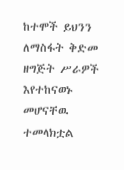ከተሞች ይህንን ለማስፋት ቅድመ ዘግጅት ሥራዎች እየተከናወኑ መሆናቸዉ ተመላክቷል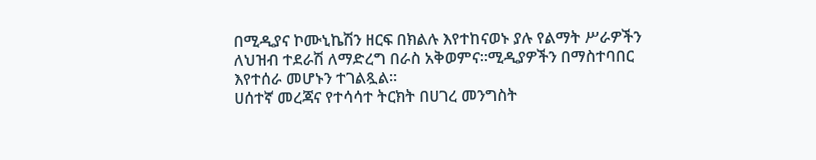በሚዲያና ኮሙኒኬሽን ዘርፍ በክልሉ እየተከናወኑ ያሉ የልማት ሥራዎችን ለህዝብ ተደራሽ ለማድረግ በራስ አቅወምና።ሚዲያዎችን በማስተባበር እየተሰራ መሆኑን ተገልጿል።
ሀሰተኛ መረጃና የተሳሳተ ትርክት በሀገረ መንግስት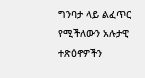ግንባታ ላይ ልፈጥር የሚችለውን አሉታዊ ተጽዕኖዎችን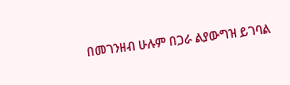በመገንዘብ ሁሉም በጋራ ልያውግዝ ይገባል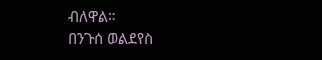ብለዋል።
በንጉሰ ወልደየስ